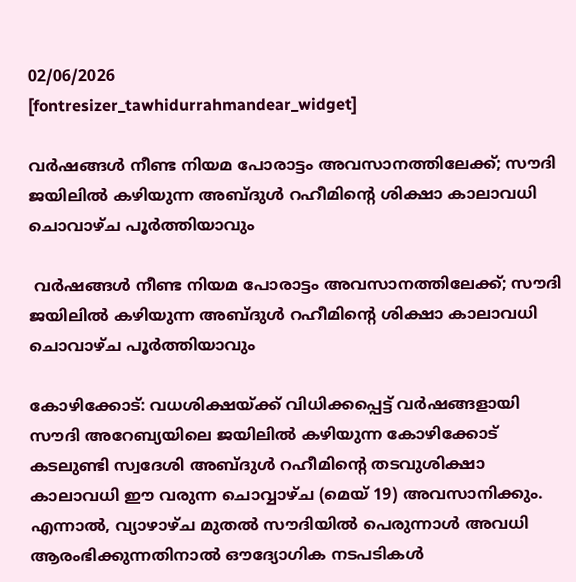02/06/2026
[fontresizer_tawhidurrahmandear_widget]

വർഷങ്ങൾ നീണ്ട നിയമ പോരാട്ടം അവസാനത്തിലേക്ക്; സൗദി ജയിലിൽ കഴിയുന്ന അബ്ദുൾ റഹീമിൻ്റെ ശിക്ഷാ കാലാവധി ചൊവാഴ്ച പൂർത്തിയാവും

 വർഷങ്ങൾ നീണ്ട നിയമ പോരാട്ടം അവസാനത്തിലേക്ക്; സൗദി ജയിലിൽ കഴിയുന്ന അബ്ദുൾ റഹീമിൻ്റെ ശിക്ഷാ കാലാവധി ചൊവാഴ്ച പൂർത്തിയാവും

കോഴിക്കോട്: വധശിക്ഷയ്ക്ക് വിധിക്കപ്പെട്ട് വർഷങ്ങളായി സൗദി അറേബ്യയിലെ ജയിലിൽ കഴിയുന്ന കോഴിക്കോട് കടലുണ്ടി സ്വദേശി അബ്ദുൾ റഹീമിന്റെ തടവുശിക്ഷാ കാലാവധി ഈ വരുന്ന ചൊവ്വാഴ്ച (മെയ് 19) അവസാനിക്കും. എന്നാൽ, വ്യാഴാഴ്ച മുതൽ സൗദിയിൽ പെരുന്നാൾ അവധി ആരംഭിക്കുന്നതിനാൽ ഔദ്യോഗിക നടപടികൾ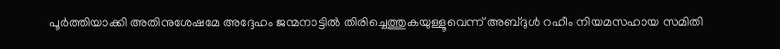പൂർത്തിയാക്കി അതിനുശേഷമേ അദ്ദേഹം ജന്മനാട്ടിൽ തിരിച്ചെത്തുകയുള്ളൂവെന്ന് അബ്ദുൾ റഹീം നിയമസഹായ സമിതി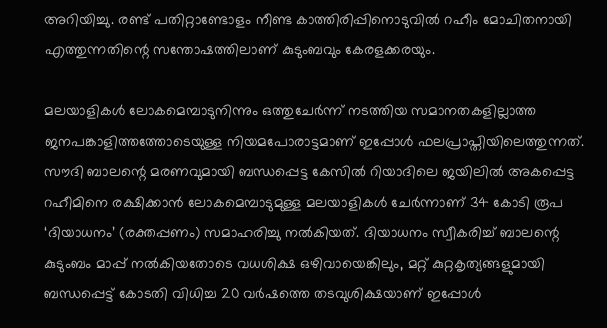അറിയിച്ചു. രണ്ട് പതിറ്റാണ്ടോളം നീണ്ട കാത്തിരിപ്പിനൊടുവിൽ റഹീം മോചിതനായി എത്തുന്നതിന്റെ സന്തോഷത്തിലാണ് കുടുംബവും കേരളക്കരയും.

മലയാളികൾ ലോകമെമ്പാടുനിന്നും ഒത്തുചേർന്ന് നടത്തിയ സമാനതകളില്ലാത്ത ജനപങ്കാളിത്തത്തോടെയുള്ള നിയമപോരാട്ടമാണ് ഇപ്പോൾ ഫലപ്രാപ്തിയിലെത്തുന്നത്. സൗദി ബാലന്റെ മരണവുമായി ബന്ധപ്പെട്ട കേസിൽ റിയാദിലെ ജയിലിൽ അകപ്പെട്ട റഹീമിനെ രക്ഷിക്കാൻ ലോകമെമ്പാടുമുള്ള മലയാളികൾ ചേർന്നാണ് 34 കോടി രൂപ ‘ദിയാധനം’ (രക്തപ്പണം) സമാഹരിച്ചു നൽകിയത്. ദിയാധനം സ്വീകരിച്ച് ബാലന്റെ കുടുംബം മാപ്പ് നൽകിയതോടെ വധശിക്ഷ ഒഴിവായെങ്കിലും, മറ്റ് കുറ്റകൃത്യങ്ങളുമായി ബന്ധപ്പെട്ട് കോടതി വിധിച്ച 20 വർഷത്തെ തടവുശിക്ഷയാണ് ഇപ്പോൾ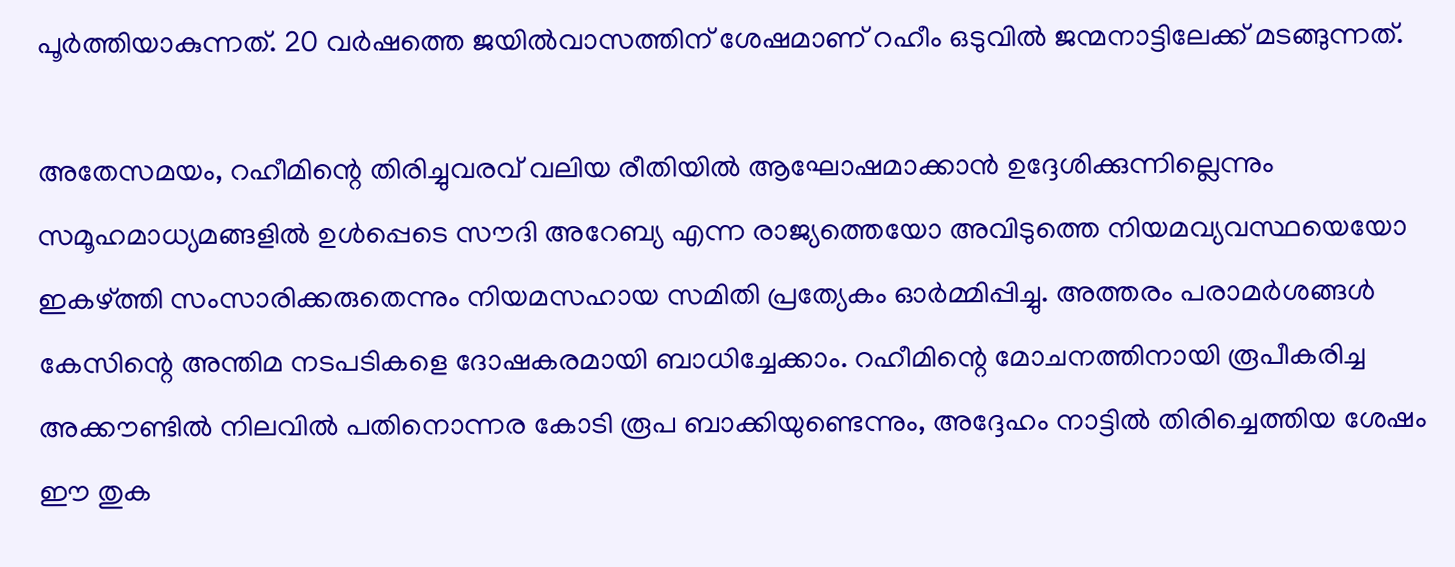പൂർത്തിയാകുന്നത്. 20 വർഷത്തെ ജയിൽവാസത്തിന് ശേഷമാണ് റഹീം ഒടുവിൽ ജന്മനാട്ടിലേക്ക് മടങ്ങുന്നത്.

അതേസമയം, റഹീമിന്റെ തിരിച്ചുവരവ് വലിയ രീതിയിൽ ആഘോഷമാക്കാൻ ഉദ്ദേശിക്കുന്നില്ലെന്നും സമൂഹമാധ്യമങ്ങളിൽ ഉൾപ്പെടെ സൗദി അറേബ്യ എന്ന രാജ്യത്തെയോ അവിടുത്തെ നിയമവ്യവസ്ഥയെയോ ഇകഴ്ത്തി സംസാരിക്കരുതെന്നും നിയമസഹായ സമിതി പ്രത്യേകം ഓർമ്മിപ്പിച്ചു. അത്തരം പരാമർശങ്ങൾ കേസിന്റെ അന്തിമ നടപടികളെ ദോഷകരമായി ബാധിച്ചേക്കാം. റഹീമിന്റെ മോചനത്തിനായി രൂപീകരിച്ച അക്കൗണ്ടിൽ നിലവിൽ പതിനൊന്നര കോടി രൂപ ബാക്കിയുണ്ടെന്നും, അദ്ദേഹം നാട്ടിൽ തിരിച്ചെത്തിയ ശേഷം ഈ തുക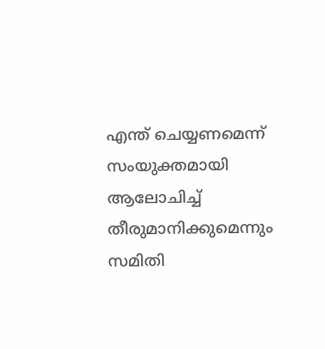എന്ത് ചെയ്യണമെന്ന് സംയുക്തമായി ആലോചിച്ച് തീരുമാനിക്കുമെന്നും സമിതി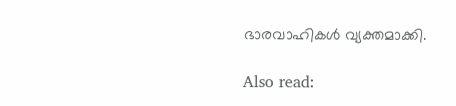ഭാരവാഹികൾ വ്യക്തമാക്കി.

Also read: